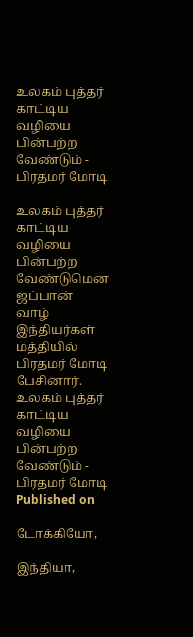உலகம் புத்தர் காட்டிய வழியை பின்பற்ற வேண்டும் - பிரதமர் மோடி

உலகம் புத்தர் காட்டிய வழியை பின்பற்ற வேண்டுமென ஜப்பான் வாழ் இந்தியர்கள் மத்தியில் பிரதமர் மோடி பேசினார்.
உலகம் புத்தர் காட்டிய வழியை பின்பற்ற வேண்டும் - பிரதமர் மோடி
Published on

டோக்கியோ,

இந்தியா,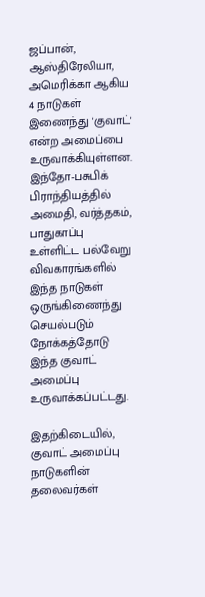ஜப்பான், ஆஸ்திரேலியா, அமெரிக்கா ஆகிய 4 நாடுகள் இணைந்து 'குவாட்' என்ற அமைப்பை உருவாக்கியுள்ளன. இந்தோ-பசுபிக் பிராந்தியத்தில் அமைதி, வர்த்தகம், பாதுகாப்பு உள்ளிட்ட பல்வேறு விவகாரங்களில் இந்த நாடுகள் ஒருங்கிணைந்து செயல்படும் நோக்கத்தோடு இந்த குவாட் அமைப்பு உருவாக்கப்பட்டது.

இதற்கிடையில், குவாட் அமைப்பு நாடுகளின் தலைவர்கள்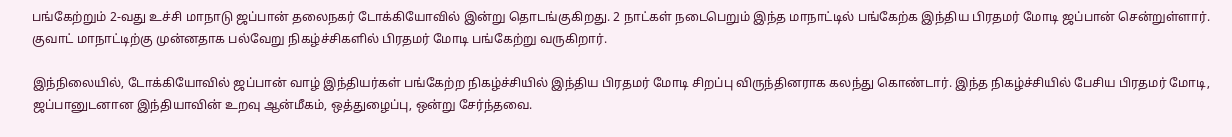பங்கேற்றும் 2-வது உச்சி மாநாடு ஜப்பான் தலைநகர் டோக்கியோவில் இன்று தொடங்குகிறது. 2 நாட்கள் நடைபெறும் இந்த மாநாட்டில் பங்கேற்க இந்திய பிரதமர் மோடி ஜப்பான் சென்றுள்ளார். குவாட் மாநாட்டிற்கு முன்னதாக பல்வேறு நிகழ்ச்சிகளில் பிரதமர் மோடி பங்கேற்று வருகிறார்.

இந்நிலையில், டோக்கியோவில் ஜப்பான் வாழ் இந்தியர்கள் பங்கேற்ற நிகழ்ச்சியில் இந்திய பிரதமர் மோடி சிறப்பு விருந்தினராக கலந்து கொண்டார். இந்த நிகழ்ச்சியில் பேசிய பிரதமர் மோடி, ஜப்பானுடனான இந்தியாவின் உறவு ஆன்மீகம், ஒத்துழைப்பு, ஒன்று சேர்ந்தவை.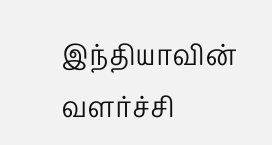இந்தியாவின் வளர்ச்சி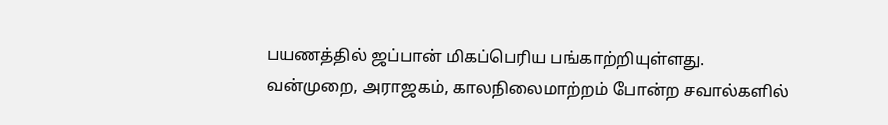பயணத்தில் ஜப்பான் மிகப்பெரிய பங்காற்றியுள்ளது. வன்முறை, அராஜகம், காலநிலைமாற்றம் போன்ற சவால்களில்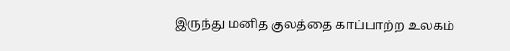இருந்து மனித குலத்தை காப்பாற்ற உலகம்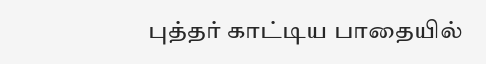புத்தர் காட்டிய பாதையில்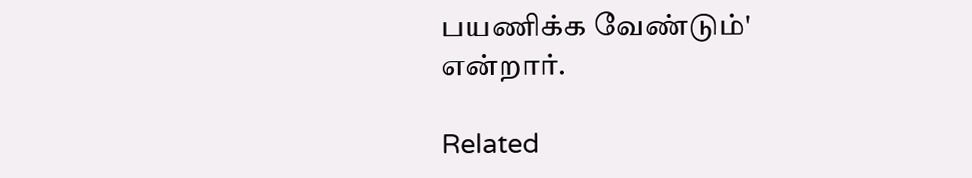பயணிக்க வேண்டும்' என்றார்.

Related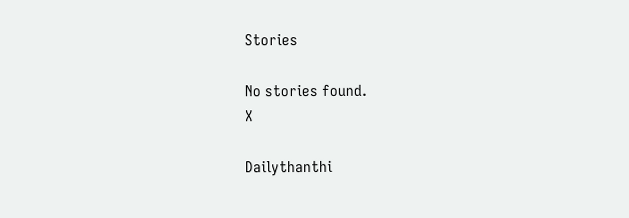Stories

No stories found.
X

Dailythanthi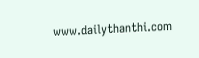www.dailythanthi.com